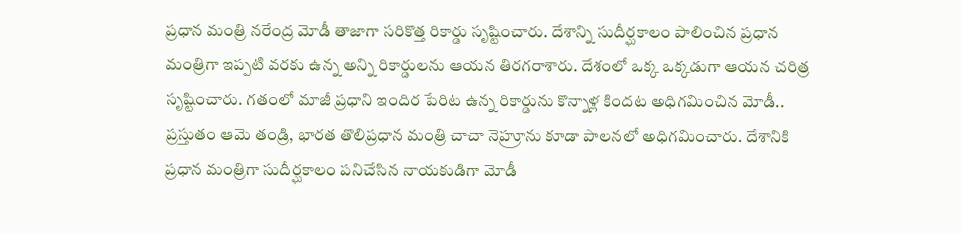ప్రధాన మంత్రి నరేంద్ర మోడీ తాజాగా సరికొత్త రికార్డు సృష్టించారు. దేశాన్ని సుదీర్ఘకాలం పాలించిన ప్రధాన మంత్రిగా ఇప్పటి వరకు ఉన్న అన్ని రికార్డులను ఆయన తిరగరాశారు. దేశంలో ఒక్క ఒక్కడుగా ఆయన చరిత్ర సృష్టించారు. గతంలో మాజీ ప్రధాని ఇందిర పేరిట ఉన్న రికార్డును కొన్నాళ్ల కిందట అధిగమించిన మోడీ.. ప్రస్తుతం ఆమె తండ్రి, భారత తొలిప్రధాన మంత్రి చాచా నెహ్రూను కూడా పాలనలో అధిగమించారు. దేశానికి ప్రధాన మంత్రిగా సుదీర్ఘకాలం పనిచేసిన నాయకుడిగా మోడీ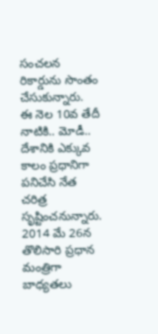సంచలన రికార్డును సొంతం చేసుకున్నారు.
ఈ నెల 10వ తేదీ నాటికి.. మోడీ.. దేశానికి ఎక్కువ కాలం ప్రధానిగా పనిచేసి నేత చరిత్ర సృష్టించనున్నారు. 2014 మే 26న తొలిసారి ప్రధాన మంత్రిగా బాధ్యతలు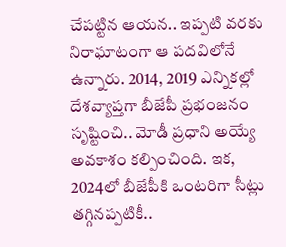చేపట్టిన ఆయన.. ఇప్పటి వరకు నిరాఘాటంగా ఆ పదవిలోనే ఉన్నారు. 2014, 2019 ఎన్నికల్లో దేశవ్యాప్తగా బీజేపీ ప్రభంజనం సృష్టించి.. మోడీ ప్రధాని అయ్యే అవకాశం కల్పించింది. ఇక, 2024లో బీజేపీకి ఒంటరిగా సీట్లు తగ్గినప్పటికీ..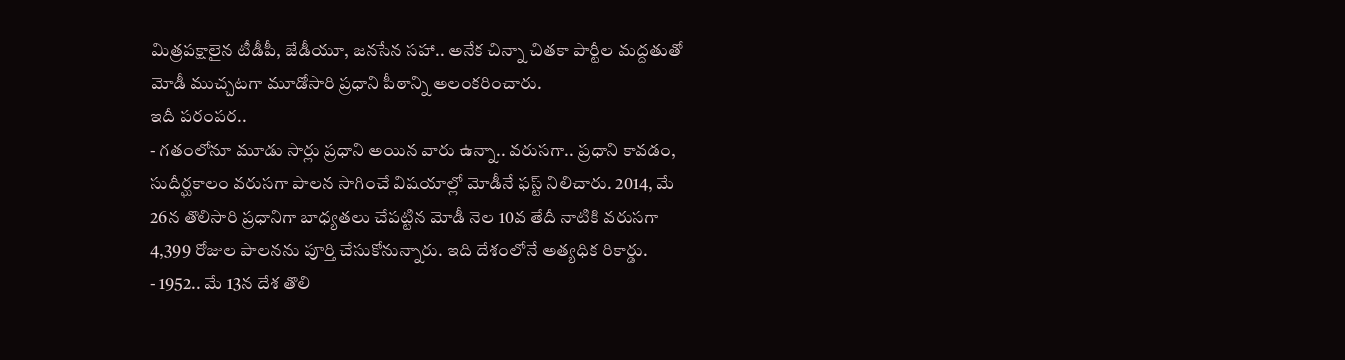మిత్రపక్షాలైన టీడీపీ, జేడీయూ, జనసేన సహా.. అనేక చిన్నా చితకా పార్టీల మద్దతుతో మోడీ ముచ్చటగా మూడోసారి ప్రధాని పీఠాన్ని అలంకరించారు.
ఇదీ పరంపర..
- గతంలోనూ మూడు సార్లు ప్రధాని అయిన వారు ఉన్నా.. వరుసగా.. ప్రధాని కావడం, సుదీర్ఘకాలం వరుసగా పాలన సాగించే విషయాల్లో మోడీనే ఫస్ట్ నిలిచారు. 2014, మే 26న తొలిసారి ప్రధానిగా బాధ్యతలు చేపట్టిన మోడీ నెల 10వ తేదీ నాటికి వరుసగా 4,399 రోజుల పాలనను పూర్తి చేసుకోనున్నారు. ఇది దేశంలోనే అత్యధిక రికార్డు.
- 1952.. మే 13న దేశ తొలి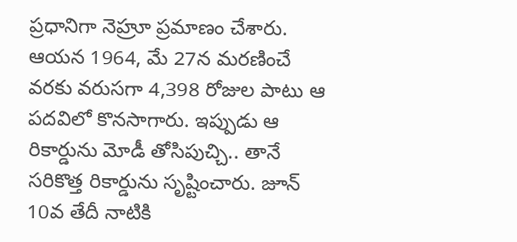ప్రధానిగా నెహ్రూ ప్రమాణం చేశారు. ఆయన 1964, మే 27న మరణించే వరకు వరుసగా 4,398 రోజుల పాటు ఆ పదవిలో కొనసాగారు. ఇప్పుడు ఆ రికార్డును మోడీ తోసిపుచ్చి.. తానే సరికొత్త రికార్డును సృష్టించారు. జూన్ 10వ తేదీ నాటికి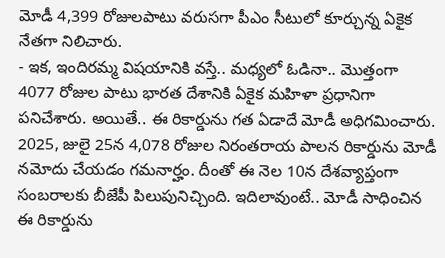మోడీ 4,399 రోజులపాటు వరుసగా పీఎం సీటులో కూర్చున్న ఏకైక నేతగా నిలిచారు.
- ఇక, ఇందిరమ్మ విషయానికి వస్తే.. మధ్యలో ఓడినా.. మొత్తంగా 4077 రోజుల పాటు భారత దేశానికి ఏకైక మహిళా ప్రధానిగా పనిచేశారు. అయితే.. ఈ రికార్డును గత ఏడాదే మోడీ అధిగమించారు. 2025, జులై 25న 4,078 రోజుల నిరంతరాయ పాలన రికార్డును మోడీ నమోదు చేయడం గమనార్హం. దీంతో ఈ నెల 10న దేశవ్యాప్తంగా సంబరాలకు బీజేపీ పిలుపునిచ్చింది. ఇదిలావుంటే.. మోడీ సాధించిన ఈ రికార్డును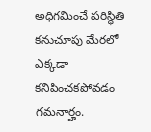అధిగమించే పరిస్థితి కనుచూపు మేరలో ఎక్కడా కనిపించకపోవడం గమనార్హం.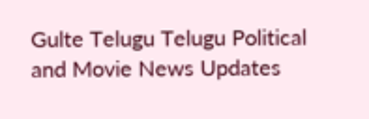Gulte Telugu Telugu Political and Movie News Updates